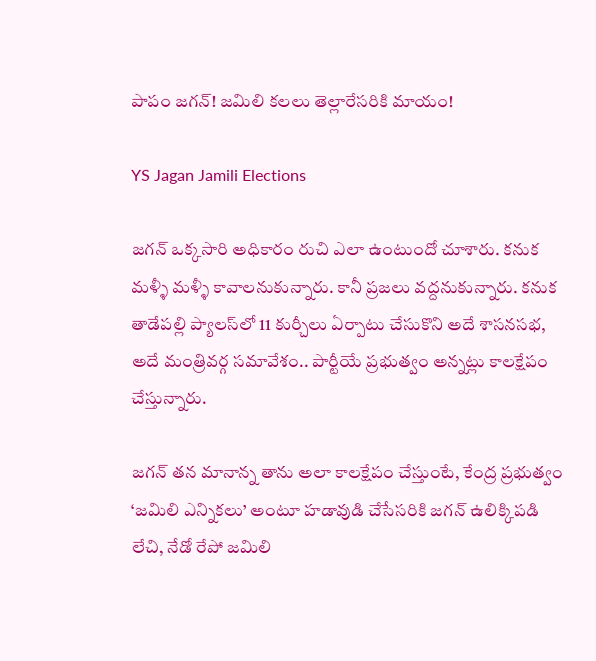పాపం జగన్‌! జమిలి కలలు తెల్లారేసరికి మాయం!

YS Jagan Jamili Elections

జగన్ ఒక్కసారి అధికారం రుచి ఎలా ఉంటుందో చూశారు. కనుక మళ్ళీ మళ్ళీ కావాలనుకున్నారు. కానీ ప్రజలు వద్దనుకున్నారు. కనుక తాడేపల్లి ప్యాలస్‌లో 11 కుర్చీలు ఏర్పాటు చేసుకొని అదే శాసనసభ, అదే మంత్రివర్గ సమావేశం.. పార్టీయే ప్రభుత్వం అన్నట్లు కాలక్షేపం చేస్తున్నారు.

జగన్‌ తన మానాన్న తాను అలా కాలక్షేపం చేస్తుంటే, కేంద్ర ప్రభుత్వం ‘జమిలి ఎన్నికలు’ అంటూ హడావుడి చేసేసరికి జగన్‌ ఉలిక్కిపడి లేచి, నేడో రేపో జమిలి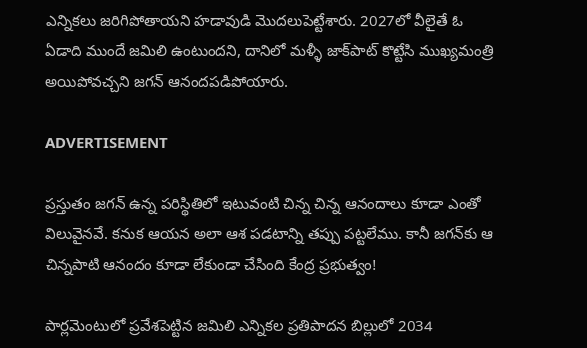ఎన్నికలు జరిగిపోతాయని హడావుడి మొదలుపెట్టేశారు. 2027లో వీలైతే ఓ ఏడాది ముందే జమిలి ఉంటుందని, దానిలో మళ్ళీ జాక్‌పాట్ కొట్టేసి ముఖ్యమంత్రి అయిపోవచ్చని జగన్‌ ఆనందపడిపోయారు.

ADVERTISEMENT

ప్రస్తుతం జగన్‌ ఉన్న పరిస్థితిలో ఇటువంటి చిన్న చిన్న ఆనందాలు కూడా ఎంతో విలువైనవే. కనుక ఆయన అలా ఆశ పడటాన్ని తప్పు పట్టలేము. కానీ జగన్‌కు ఆ చిన్నపాటి ఆనందం కూడా లేకుండా చేసింది కేంద్ర ప్రభుత్వం!

పార్లమెంటులో ప్రవేశపెట్టిన జమిలి ఎన్నికల ప్రతిపాదన బిల్లులో 2034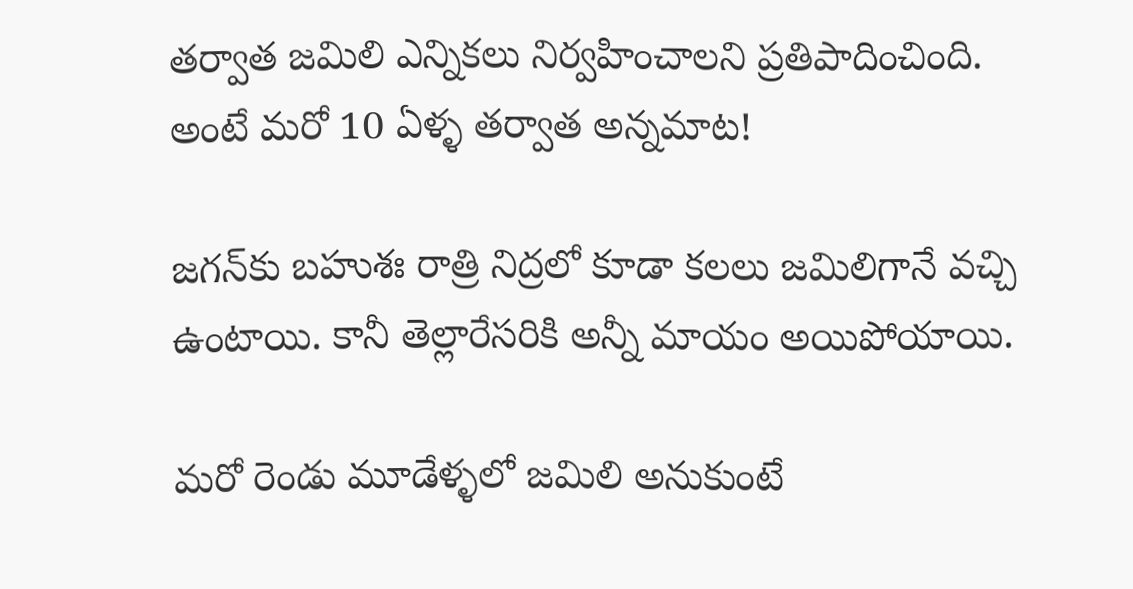తర్వాత జమిలి ఎన్నికలు నిర్వహించాలని ప్రతిపాదించింది. అంటే మరో 10 ఏళ్ళ తర్వాత అన్నమాట!

జగన్‌కు బహుశః రాత్రి నిద్రలో కూడా కలలు జమిలిగానే వచ్చి ఉంటాయి. కానీ తెల్లారేసరికి అన్నీ మాయం అయిపోయాయి.

మరో రెండు మూడేళ్ళలో జమిలి అనుకుంటే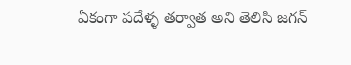ఏకంగా పదేళ్ళ తర్వాత అని తెలిసి జగన్‌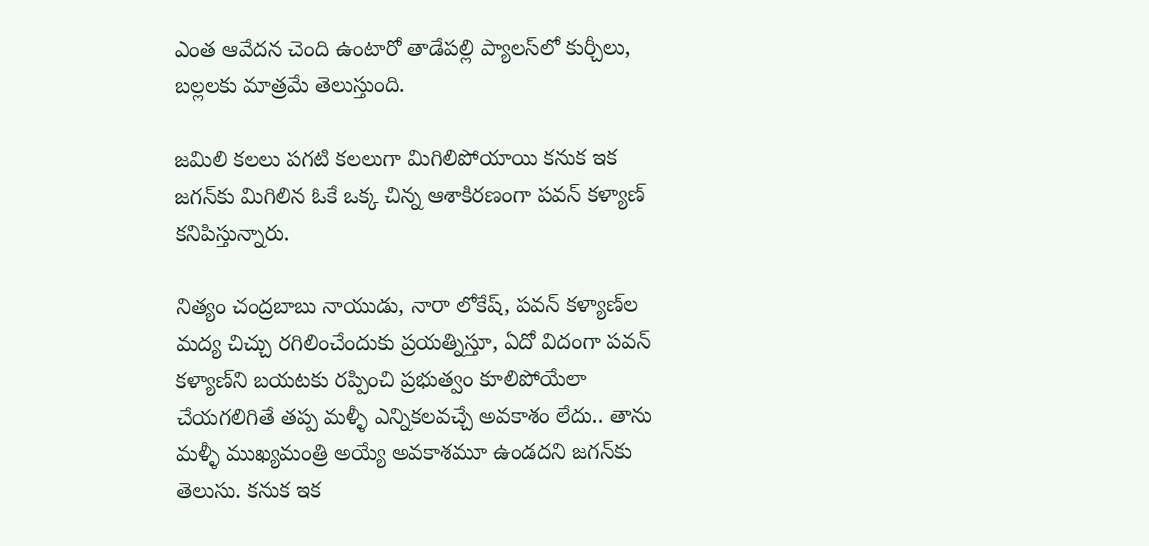ఎంత ఆవేదన చెంది ఉంటారో తాడేపల్లి ప్యాలస్‌లో కుర్చీలు, బల్లలకు మాత్రమే తెలుస్తుంది.

జమిలి కలలు పగటి కలలుగా మిగిలిపోయాయి కనుక ఇక జగన్‌కు మిగిలిన ఓకే ఒక్క చిన్న ఆశాకిరణంగా పవన్ కళ్యాణ్‌ కనిపిస్తున్నారు.

నిత్యం చంద్రబాబు నాయుడు, నారా లోకేష్‌, పవన్ కళ్యాణ్‌ల మద్య చిచ్చు రగిలించేందుకు ప్రయత్నిస్తూ, ఏదో విదంగా పవన్ కళ్యాణ్‌ని బయటకు రప్పించి ప్రభుత్వం కూలిపోయేలా చేయగలిగితే తప్ప మళ్ళీ ఎన్నికలవచ్చే అవకాశం లేదు.. తాను మళ్ళీ ముఖ్యమంత్రి అయ్యే అవకాశమూ ఉండదని జగన్‌కు తెలుసు. కనుక ఇక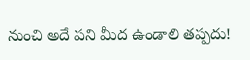నుంచి అదే పని మీద ఉండాలి తప్పదు!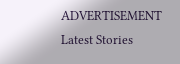ADVERTISEMENT
Latest Stories